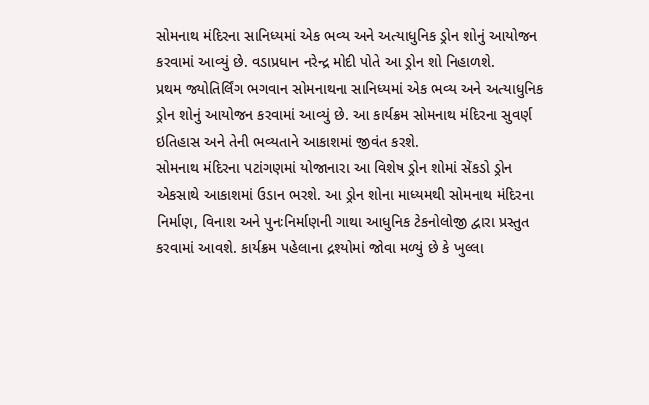સોમનાથ મંદિરના સાનિધ્યમાં એક ભવ્ય અને અત્યાધુનિક ડ્રોન શોનું આયોજન કરવામાં આવ્યું છે. વડાપ્રધાન નરેન્દ્ર મોદી પોતે આ ડ્રોન શો નિહાળશે.
પ્રથમ જ્યોતિર્લિંગ ભગવાન સોમનાથના સાનિધ્યમાં એક ભવ્ય અને અત્યાધુનિક ડ્રોન શોનું આયોજન કરવામાં આવ્યું છે. આ કાર્યક્રમ સોમનાથ મંદિરના સુવર્ણ ઇતિહાસ અને તેની ભવ્યતાને આકાશમાં જીવંત કરશે.
સોમનાથ મંદિરના પટાંગણમાં યોજાનારા આ વિશેષ ડ્રોન શોમાં સેંકડો ડ્રોન એકસાથે આકાશમાં ઉડાન ભરશે. આ ડ્રોન શોના માધ્યમથી સોમનાથ મંદિરના નિર્માણ, વિનાશ અને પુનઃનિર્માણની ગાથા આધુનિક ટેકનોલોજી દ્વારા પ્રસ્તુત કરવામાં આવશે. કાર્યક્રમ પહેલાના દ્રશ્યોમાં જોવા મળ્યું છે કે ખુલ્લા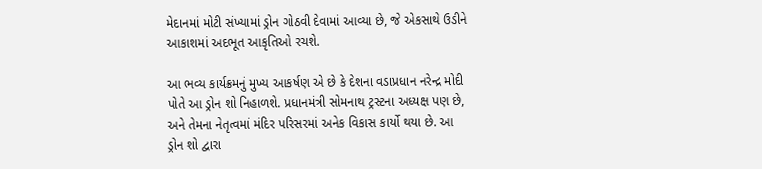મેદાનમાં મોટી સંખ્યામાં ડ્રોન ગોઠવી દેવામાં આવ્યા છે, જે એકસાથે ઉડીને આકાશમાં અદભૂત આકૃતિઓ રચશે.

આ ભવ્ય કાર્યક્રમનું મુખ્ય આકર્ષણ એ છે કે દેશના વડાપ્રધાન નરેન્દ્ર મોદી પોતે આ ડ્રોન શો નિહાળશે. પ્રધાનમંત્રી સોમનાથ ટ્રસ્ટના અધ્યક્ષ પણ છે, અને તેમના નેતૃત્વમાં મંદિર પરિસરમાં અનેક વિકાસ કાર્યો થયા છે. આ ડ્રોન શો દ્વારા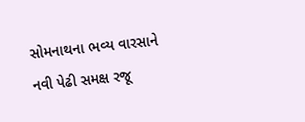સોમનાથના ભવ્ય વારસાને નવી પેઢી સમક્ષ રજૂ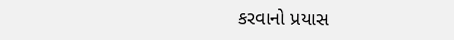કરવાનો પ્રયાસ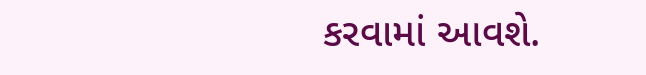કરવામાં આવશે.